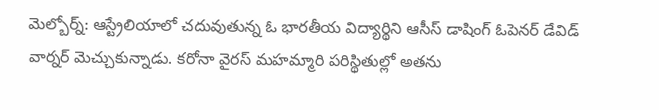మెల్బోర్న్: ఆస్ట్రేలియాలో చదువుతున్న ఓ భారతీయ విద్యార్థిని ఆసీస్ డాషింగ్ ఓపెనర్ డేవిడ్ వార్నర్ మెచ్చుకున్నాడు. కరోనా వైరస్ మహమ్మారి పరిస్థితుల్లో అతను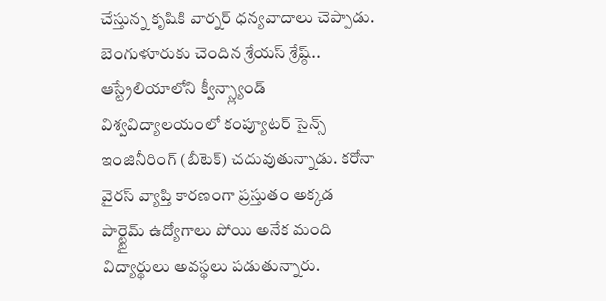చేస్తున్న కృషికి వార్నర్ ధన్యవాదాలు చెప్పాడు. బెంగుళూరుకు చెందిన శ్రేయస్ శ్రేష్ఠ్.. ఆస్ట్రేలియాలోని క్వీన్స్ల్యాండ్ విశ్వవిద్యాలయంలో కంప్యూటర్ సైన్స్ ఇంజినీరింగ్ (బీటెక్) చదువుతున్నాడు. కరోనా వైరస్ వ్యాప్తి కారణంగా ప్రస్తుతం అక్కడ పార్ట్టైమ్ ఉద్యోగాలు పోయి అనేక మంది విద్యార్థులు అవస్థలు పడుతున్నారు.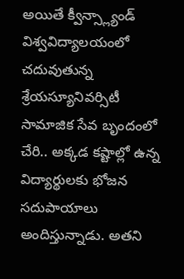అయితే క్వీన్స్ల్యాండ్ విశ్వవిద్యాలయంలో చదువుతున్న శ్రేయస్యూనివర్సిటీ సామాజిక సేవ బృందంలో చేరి.. అక్కడ కష్టాల్లో ఉన్న విద్యార్థులకు భోజన సదుపాయాలు అందిస్తున్నాడు. అతని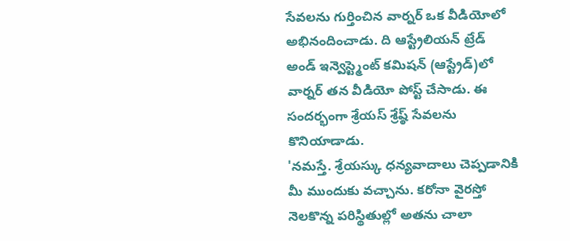సేవలను గుర్తించిన వార్నర్ ఒక వీడియోలో అభినందించాడు. ది ఆస్ట్రేలియన్ ట్రేడ్ అండ్ ఇన్వెస్ట్మెంట్ కమిషన్ (ఆస్ట్రేడ్)లో వార్నర్ తన వీడియో పోస్ట్ చేసాడు. ఈ సందర్భంగా శ్రేయస్ శ్రేష్ఠ్ సేవలను కొనియాడాడు.
'నమస్తే. శ్రేయస్కు ధన్యవాదాలు చెప్పడానికి మీ ముందుకు వచ్చాను. కరోనా వైరస్తో నెలకొన్న పరిస్థితుల్లో అతను చాలా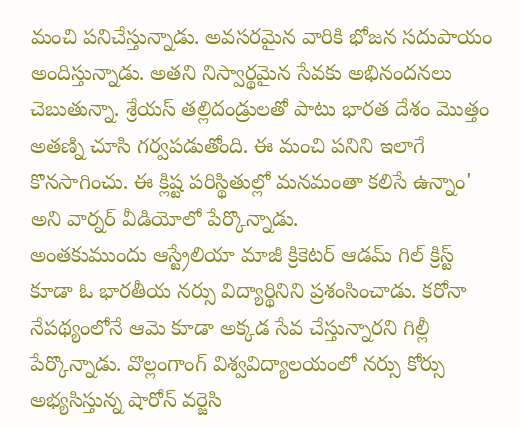మంచి పనిచేస్తున్నాడు. అవసరమైన వారికి భోజన సదుపాయం అందిస్తున్నాడు. అతని నిస్వార్థమైన సేవకు అభినందనలు చెబుతున్నా. శ్రేయస్ తల్లిదండ్రులతో పాటు భారత దేశం మొత్తం అతణ్ని చూసి గర్వపడుతోంది. ఈ మంచి పనిని ఇలాగే కొనసాగించు. ఈ క్లిష్ట పరిస్థితుల్లో మనమంతా కలిసే ఉన్నాం' అని వార్నర్ వీడియోలో పేర్కొన్నాడు.
అంతకుముందు ఆస్ట్రేలియా మాజీ క్రికెటర్ ఆడమ్ గిల్ క్రిస్ట్ కూడా ఓ భారతీయ నర్సు విద్యార్థినిని ప్రశంసించాడు. కరోనా నేపథ్యంలోనే ఆమె కూడా అక్కడ సేవ చేస్తున్నారని గిల్లీ పేర్కొన్నాడు. వొల్లంగాంగ్ విశ్వవిద్యాలయంలో నర్సు కోర్సు అభ్యసిస్తున్న షారోన్ వర్జెసి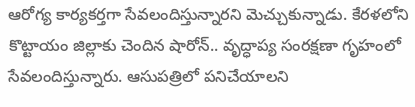ఆరోగ్య కార్యకర్తగా సేవలందిస్తున్నారని మెచ్చుకున్నాడు. కేరళలోని కొట్టాయం జిల్లాకు చెందిన షారోన్.. వృద్ధాప్య సంరక్షణా గృహంలో సేవలందిస్తున్నారు. ఆసుపత్రిలో పనిచేయాలని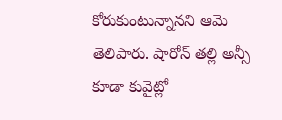కోరుకుంటున్నానని ఆమె తెలిపారు. షారోన్ తల్లి అన్సీ కూడా కువైట్లో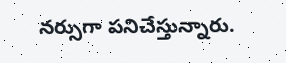నర్సుగా పనిచేస్తున్నారు.